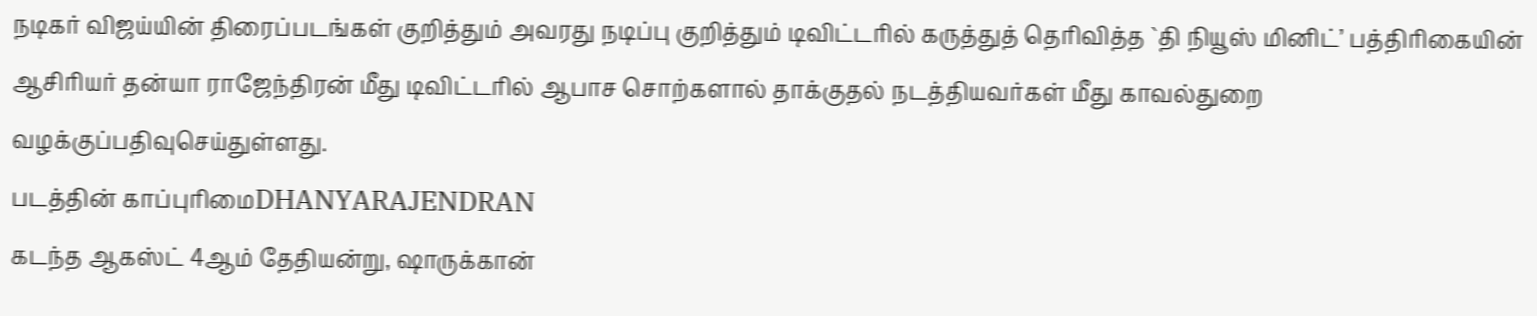நடிகர் விஜய்யின் திரைப்படங்கள் குறித்தும் அவரது நடிப்பு குறித்தும் டிவிட்டரில் கருத்துத் தெரிவித்த `தி நியூஸ் மினிட்’ பத்திரிகையின் ஆசிரியர் தன்யா ராஜேந்திரன் மீது டிவிட்டரில் ஆபாச சொற்களால் தாக்குதல் நடத்தியவர்கள் மீது காவல்துறை வழக்குப்பதிவுசெய்துள்ளது.
படத்தின் காப்புரிமைDHANYARAJENDRAN
கடந்த ஆகஸ்ட் 4ஆம் தேதியன்று, ஷாருக்கான்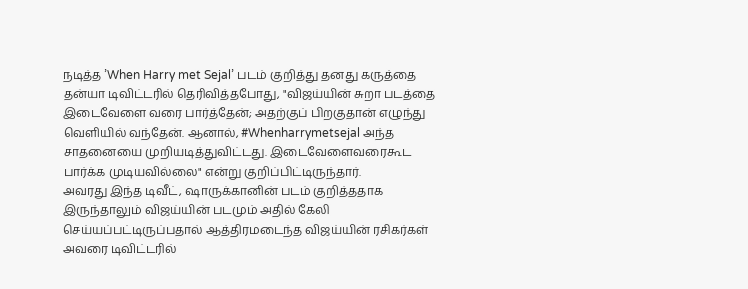நடித்த ’When Harry met Sejal’ படம் குறித்து தனது கருத்தை தன்யா டிவிட்டரில் தெரிவித்தபோது, "விஜய்யின் சுறா படத்தை இடைவேளை வரை பார்த்தேன்; அதற்குப் பிறகுதான் எழுந்து வெளியில் வந்தேன். ஆனால், #Whenharrymetsejal அந்த சாதனையை முறியடித்துவிட்டது. இடைவேளைவரைகூட பார்க்க முடியவில்லை" என்று குறிப்பிட்டிருந்தார்.
அவரது இந்த டிவீட், ஷாருக்கானின் படம் குறித்ததாக இருந்தாலும் விஜய்யின் படமும் அதில் கேலி செய்யப்பட்டிருப்பதால் ஆத்திரமடைந்த விஜய்யின் ரசிகர்கள் அவரை டிவிட்டரில்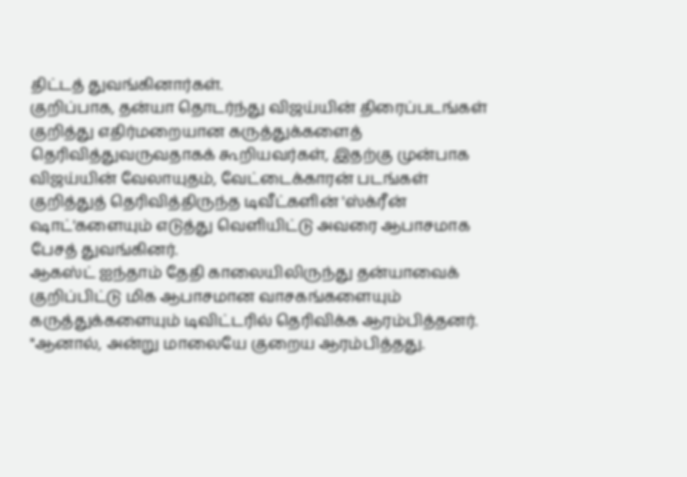திட்டத் துவங்கினார்கள்.
குறிப்பாக, தன்யா தொடர்ந்து விஜய்யின் திரைப்படங்கள் குறித்து எதிர்மறையான கருத்துக்களைத் தெரிவித்துவருவதாகக் கூறியவர்கள், இதற்கு முன்பாக விஜய்யின் வேலாயுதம், வேட்டைக்காரன் படங்கள் குறித்துத் தெரிவித்திருந்த டிவீட்களின் 'ஸ்க்ரீன் ஷாட்'களையும் எடுத்து வெளியிட்டு அவரை ஆபாசமாக பேசத் துவங்கினர்.
ஆகஸ்ட் ஐந்தாம் தேதி காலையிலிருந்து தன்யாவைக் குறிப்பிட்டு மிக ஆபாசமான வாசகங்களையும் கருத்துக்களையும் டிவிட்டரில் தெரிவிக்க ஆரம்பித்தனர். "ஆனால், அன்று மாலையே குறைய ஆரம்பித்தது.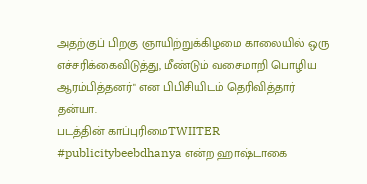அதற்குப் பிறகு ஞாயிற்றுக்கிழமை காலையில் ஒரு எச்சரிக்கைவிடுத்து, மீண்டும் வசைமாறி பொழிய ஆரம்பித்தனர்" என பிபிசியிடம் தெரிவித்தார் தன்யா.
படத்தின் காப்புரிமைTWIITER
#publicitybeebdhanya என்ற ஹாஷ்டாகை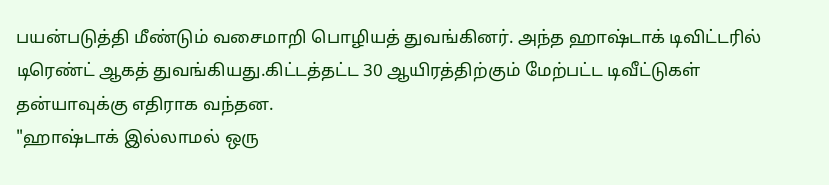பயன்படுத்தி மீண்டும் வசைமாறி பொழியத் துவங்கினர். அந்த ஹாஷ்டாக் டிவிட்டரில் டிரெண்ட் ஆகத் துவங்கியது.கிட்டத்தட்ட 30 ஆயிரத்திற்கும் மேற்பட்ட டிவீட்டுகள் தன்யாவுக்கு எதிராக வந்தன.
"ஹாஷ்டாக் இல்லாமல் ஒரு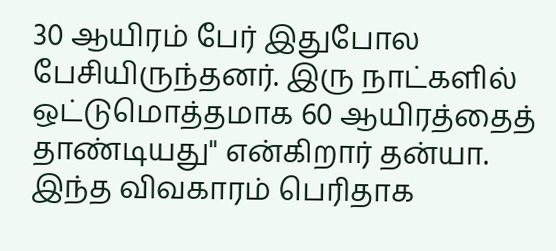30 ஆயிரம் பேர் இதுபோல பேசியிருந்தனர். இரு நாட்களில் ஒட்டுமொத்தமாக 60 ஆயிரத்தைத் தாண்டியது" என்கிறார் தன்யா.
இந்த விவகாரம் பெரிதாக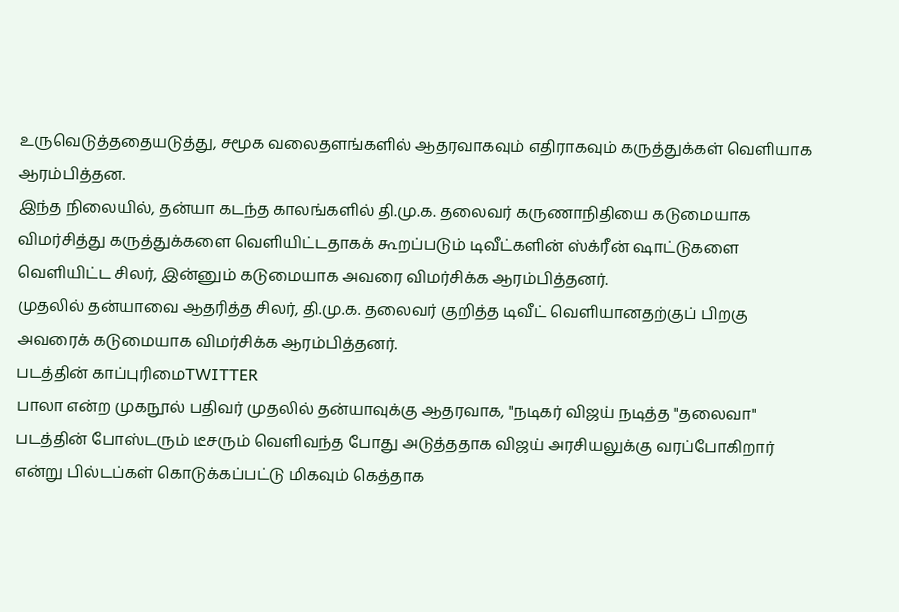உருவெடுத்ததையடுத்து, சமூக வலைதளங்களில் ஆதரவாகவும் எதிராகவும் கருத்துக்கள் வெளியாக ஆரம்பித்தன.
இந்த நிலையில், தன்யா கடந்த காலங்களில் தி.மு.க. தலைவர் கருணாநிதியை கடுமையாக விமர்சித்து கருத்துக்களை வெளியிட்டதாகக் கூறப்படும் டிவீட்களின் ஸ்க்ரீன் ஷாட்டுகளை வெளியிட்ட சிலர், இன்னும் கடுமையாக அவரை விமர்சிக்க ஆரம்பித்தனர்.
முதலில் தன்யாவை ஆதரித்த சிலர், தி.மு.க. தலைவர் குறித்த டிவீட் வெளியானதற்குப் பிறகு அவரைக் கடுமையாக விமர்சிக்க ஆரம்பித்தனர்.
படத்தின் காப்புரிமைTWITTER
பாலா என்ற முகநூல் பதிவர் முதலில் தன்யாவுக்கு ஆதரவாக, "நடிகர் விஜய் நடித்த "தலைவா" படத்தின் போஸ்டரும் டீசரும் வெளிவந்த போது அடுத்ததாக விஜய் அரசியலுக்கு வரப்போகிறார் என்று பில்டப்கள் கொடுக்கப்பட்டு மிகவும் கெத்தாக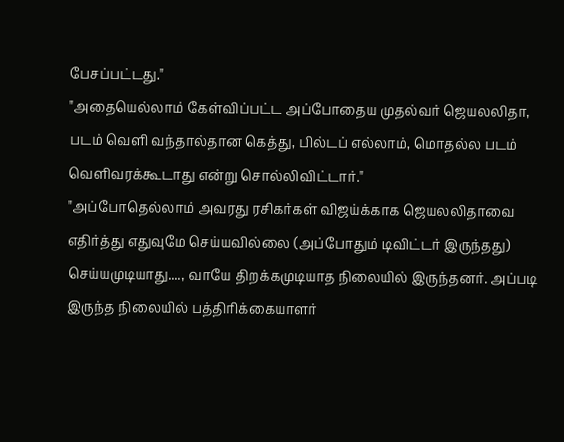பேசப்பட்டது."
"அதையெல்லாம் கேள்விப்பட்ட அப்போதைய முதல்வர் ஜெயலலிதா, படம் வெளி வந்தால்தான கெத்து, பில்டப் எல்லாம், மொதல்ல படம் வெளிவரக்கூடாது என்று சொல்லிவிட்டார்."
"அப்போதெல்லாம் அவரது ரசிகர்கள் விஜய்க்காக ஜெயலலிதாவை எதிர்த்து எதுவுமே செய்யவில்லை (அப்போதும் டிவிட்டர் இருந்தது) செய்யமுடியாது...., வாயே திறக்கமுடியாத நிலையில் இருந்தனர். அப்படி இருந்த நிலையில் பத்திரிக்கையாளர்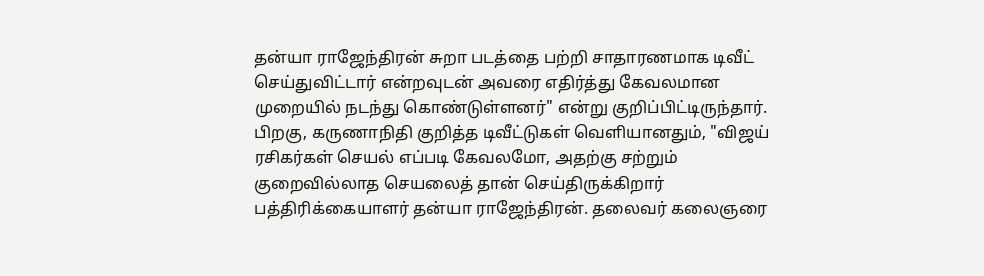தன்யா ராஜேந்திரன் சுறா படத்தை பற்றி சாதாரணமாக டிவீட் செய்துவிட்டார் என்றவுடன் அவரை எதிர்த்து கேவலமான முறையில் நடந்து கொண்டுள்ளனர்" என்று குறிப்பிட்டிருந்தார்.
பிறகு, கருணாநிதி குறித்த டிவீட்டுகள் வெளியானதும், "விஜய் ரசிகர்கள் செயல் எப்படி கேவலமோ, அதற்கு சற்றும் குறைவில்லாத செயலைத் தான் செய்திருக்கிறார் பத்திரிக்கையாளர் தன்யா ராஜேந்திரன். தலைவர் கலைஞரை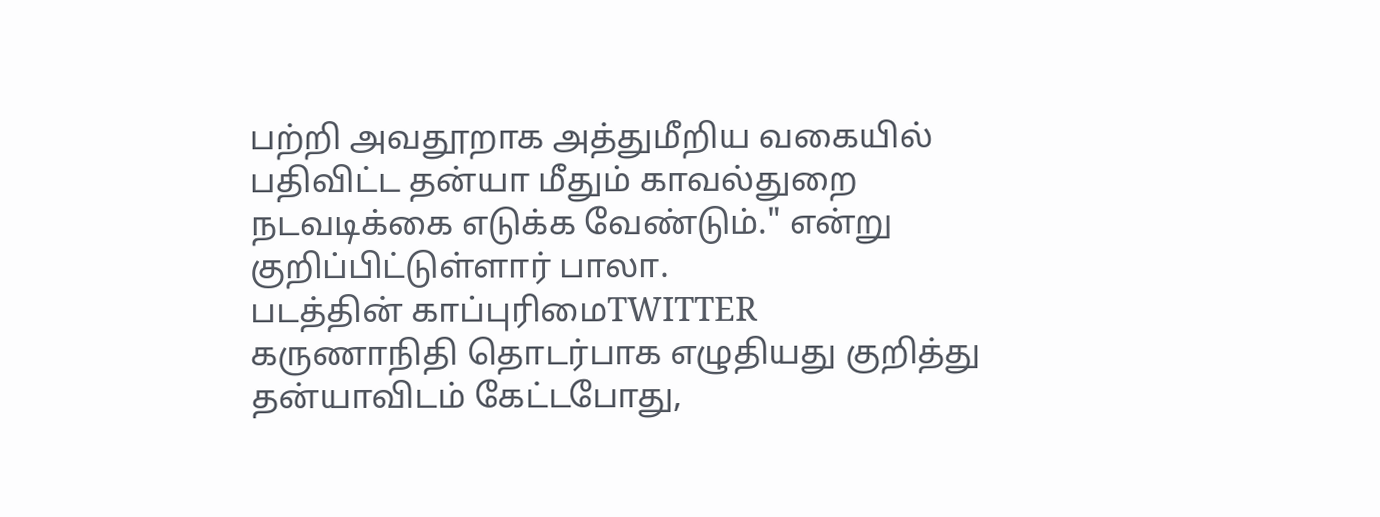பற்றி அவதூறாக அத்துமீறிய வகையில் பதிவிட்ட தன்யா மீதும் காவல்துறை நடவடிக்கை எடுக்க வேண்டும்." என்று குறிப்பிட்டுள்ளார் பாலா.
படத்தின் காப்புரிமைTWITTER
கருணாநிதி தொடர்பாக எழுதியது குறித்து தன்யாவிடம் கேட்டபோது,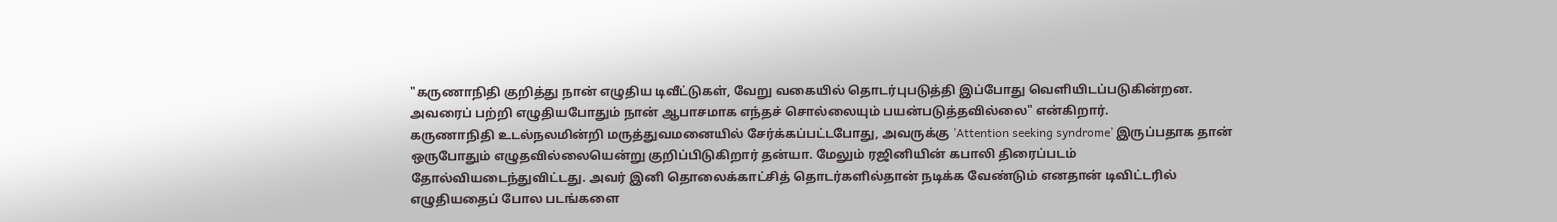"கருணாநிதி குறித்து நான் எழுதிய டிவீட்டுகள், வேறு வகையில் தொடர்புபடுத்தி இப்போது வெளியிடப்படுகின்றன. அவரைப் பற்றி எழுதியபோதும் நான் ஆபாசமாக எந்தச் சொல்லையும் பயன்படுத்தவில்லை" என்கிறார்.
கருணாநிதி உடல்நலமின்றி மருத்துவமனையில் சேர்க்கப்பட்டபோது, அவருக்கு ’Attention seeking syndrome’ இருப்பதாக தான் ஒருபோதும் எழுதவில்லையென்று குறிப்பிடுகிறார் தன்யா. மேலும் ரஜினியின் கபாலி திரைப்படம் தோல்வியடைந்துவிட்டது. அவர் இனி தொலைக்காட்சித் தொடர்களில்தான் நடிக்க வேண்டும் எனதான் டிவிட்டரில் எழுதியதைப் போல படங்களை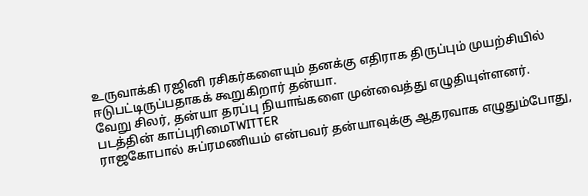உருவாக்கி ரஜினி ரசிகர்களையும் தனக்கு எதிராக திருப்பும் முயற்சியில் ஈடுபட்டிருப்பதாகக் கூறுகிறார் தன்யா.
வேறு சிலர், தன்யா தரப்பு நியாங்களை முன்வைத்து எழுதியுள்ளனர்.
படத்தின் காப்புரிமைTWITTER
ராஜகோபால் சுப்ரமணியம் என்பவர் தன்யாவுக்கு ஆதரவாக எழுதும்போது,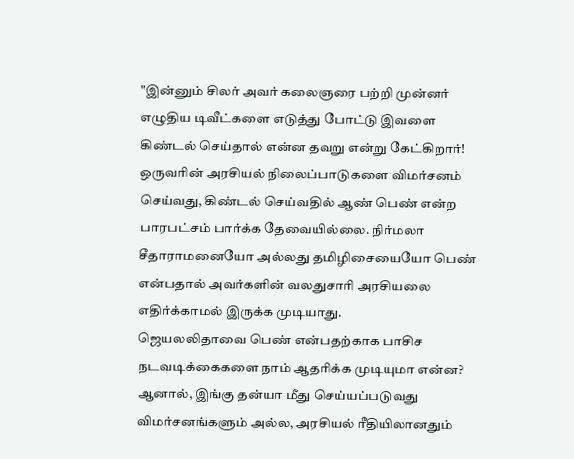"இன்னும் சிலர் அவர் கலைஞரை பற்றி முன்னர் எழுதிய டிவீட்களை எடுத்து போட்டு இவளை கிண்டல் செய்தால் என்ன தவறு என்று கேட்கிறார்! ஒருவரின் அரசியல் நிலைப்பாடுகளை விமர்சனம் செய்வது, கிண்டல் செய்வதில் ஆண் பெண் என்ற பாரபட்சம் பார்க்க தேவையில்லை. நிர்மலா சீதாராமனையோ அல்லது தமிழிசையையோ பெண் என்பதால் அவர்களின் வலதுசாரி அரசியலை எதிர்க்காமல் இருக்க முடியாது.
ஜெயலலிதாவை பெண் என்பதற்காக பாசிச நடவடிக்கைகளை நாம் ஆதரிக்க முடியுமா என்ன? ஆனால், இங்கு தன்யா மீது செய்யப்படுவது விமர்சனங்களும் அல்ல, அரசியல் ரீதியிலானதும்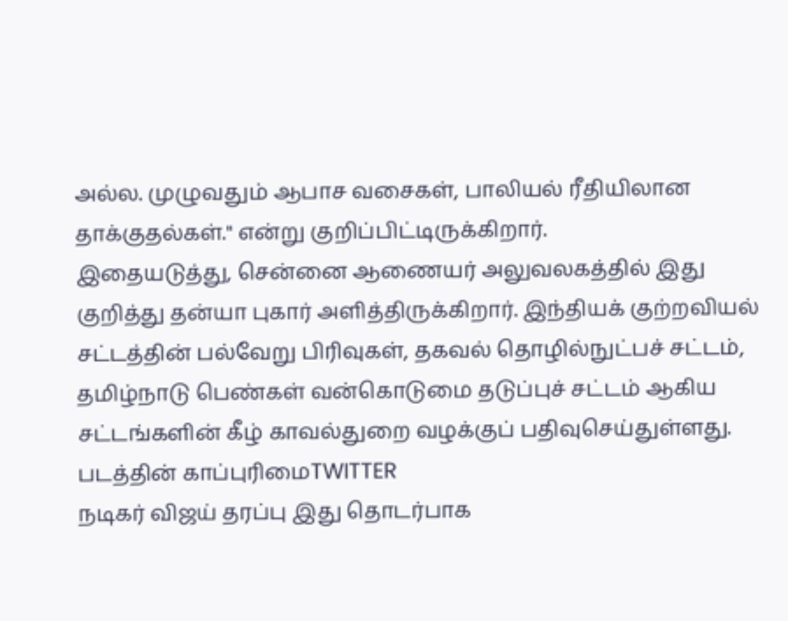அல்ல. முழுவதும் ஆபாச வசைகள், பாலியல் ரீதியிலான தாக்குதல்கள்." என்று குறிப்பிட்டிருக்கிறார்.
இதையடுத்து, சென்னை ஆணையர் அலுவலகத்தில் இது குறித்து தன்யா புகார் அளித்திருக்கிறார். இந்தியக் குற்றவியல் சட்டத்தின் பல்வேறு பிரிவுகள், தகவல் தொழில்நுட்பச் சட்டம், தமிழ்நாடு பெண்கள் வன்கொடுமை தடுப்புச் சட்டம் ஆகிய சட்டங்களின் கீழ் காவல்துறை வழக்குப் பதிவுசெய்துள்ளது.
படத்தின் காப்புரிமைTWITTER
நடிகர் விஜய் தரப்பு இது தொடர்பாக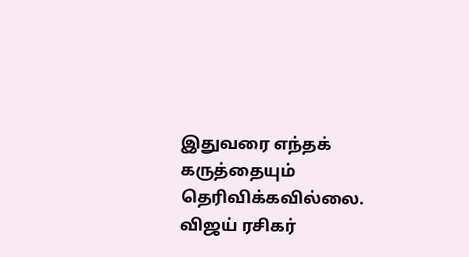இதுவரை எந்தக் கருத்தையும் தெரிவிக்கவில்லை. விஜய் ரசிகர்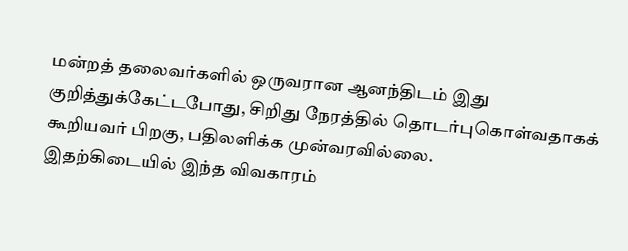மன்றத் தலைவர்களில் ஒருவரான ஆனந்திடம் இது குறித்துக்கேட்டபோது, சிறிது நேரத்தில் தொடர்புகொள்வதாகக் கூறியவர் பிறகு, பதிலளிக்க முன்வரவில்லை.
இதற்கிடையில் இந்த விவகாரம்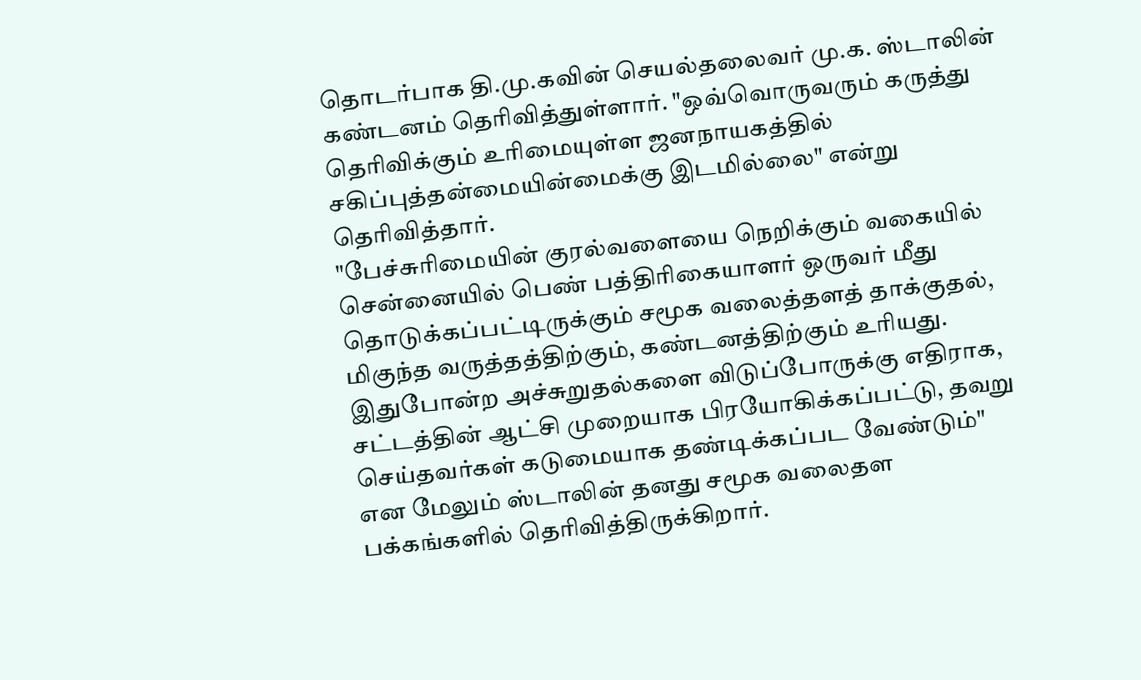தொடர்பாக தி.மு.கவின் செயல்தலைவர் மு.க. ஸ்டாலின் கண்டனம் தெரிவித்துள்ளார். "ஒவ்வொருவரும் கருத்து தெரிவிக்கும் உரிமையுள்ள ஜனநாயகத்தில் சகிப்புத்தன்மையின்மைக்கு இடமில்லை" என்று தெரிவித்தார்.
"பேச்சுரிமையின் குரல்வளையை நெறிக்கும் வகையில் சென்னையில் பெண் பத்திரிகையாளர் ஒருவர் மீது தொடுக்கப்பட்டிருக்கும் சமூக வலைத்தளத் தாக்குதல், மிகுந்த வருத்தத்திற்கும், கண்டனத்திற்கும் உரியது. இதுபோன்ற அச்சுறுதல்களை விடுப்போருக்கு எதிராக, சட்டத்தின் ஆட்சி முறையாக பிரயோகிக்கப்பட்டு, தவறு செய்தவர்கள் கடுமையாக தண்டிக்கப்பட வேண்டும்" என மேலும் ஸ்டாலின் தனது சமூக வலைதள பக்கங்களில் தெரிவித்திருக்கிறார்.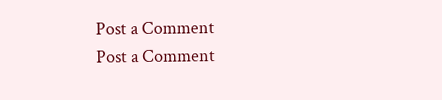Post a Comment
Post a Comment